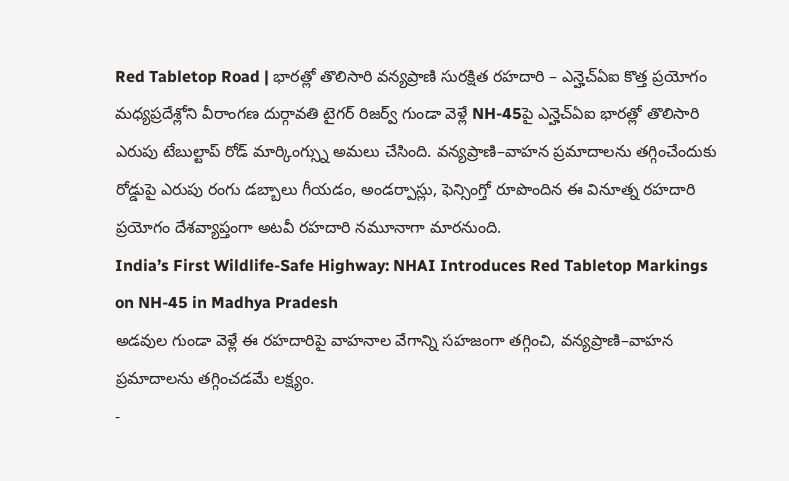Red Tabletop Road | భారత్లో తొలిసారి వన్యప్రాణి సురక్షిత రహదారి – ఎన్హెచ్ఏఐ కొత్త ప్రయోగం
మధ్యప్రదేశ్లోని వీరాంగణ దుర్గావతి టైగర్ రిజర్వ్ గుండా వెళ్లే NH-45పై ఎన్హెచ్ఏఐ భారత్లో తొలిసారి ఎరుపు టేబుల్టాప్ రోడ్ మార్కింగ్స్ను అమలు చేసింది. వన్యప్రాణి–వాహన ప్రమాదాలను తగ్గించేందుకు రోడ్డుపై ఎరుపు రంగు డబ్బాలు గీయడం, అండర్పాస్లు, ఫెన్సింగ్తో రూపొందిన ఈ వినూత్న రహదారి ప్రయోగం దేశవ్యాప్తంగా అటవీ రహదారి నమూనాగా మారనుంది.
India’s First Wildlife-Safe Highway: NHAI Introduces Red Tabletop Markings on NH-45 in Madhya Pradesh
అడవుల గుండా వెళ్లే ఈ రహదారిపై వాహనాల వేగాన్ని సహజంగా తగ్గించి, వన్యప్రాణి–వాహన ప్రమాదాలను తగ్గించడమే లక్ష్యం.
-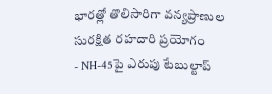భారత్లో తొలిసారిగా వన్యప్రాణుల సురక్షిత రహదారి ప్రయోగం
- NH-45పై ఎరుపు టేబుల్టాప్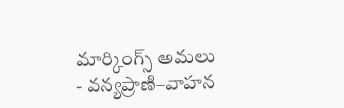మార్కింగ్స్ అమలు
- వన్యప్రాణి–వాహన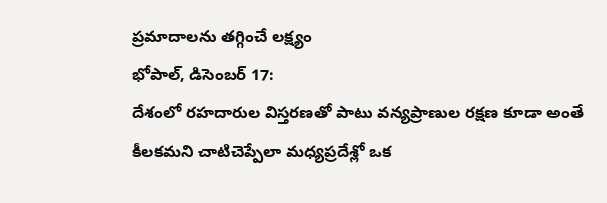ప్రమాదాలను తగ్గించే లక్ష్యం
భోపాల్, డిసెంబర్ 17:
దేశంలో రహదారుల విస్తరణతో పాటు వన్యప్రాణుల రక్షణ కూడా అంతే కీలకమని చాటిచెప్పేలా మధ్యప్రదేశ్లో ఒక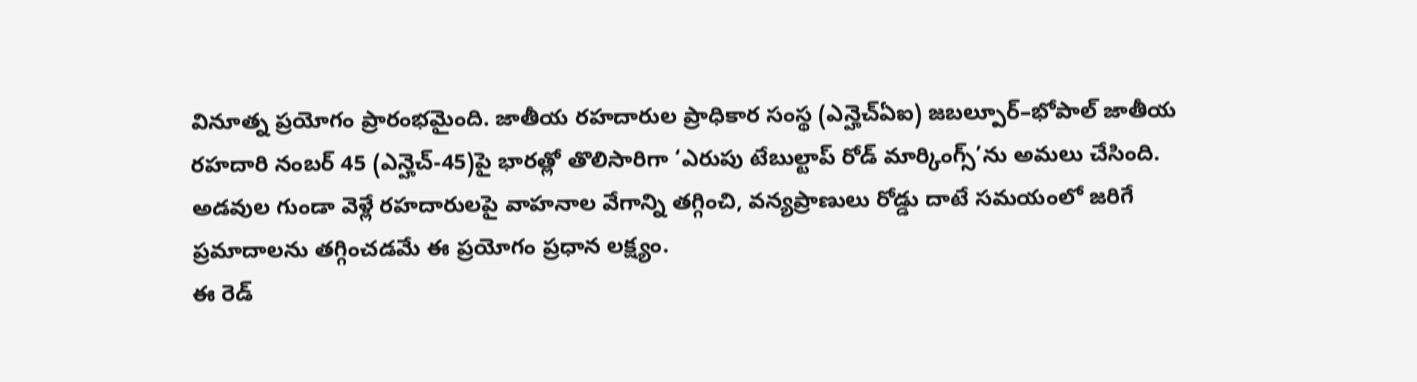వినూత్న ప్రయోగం ప్రారంభమైంది. జాతీయ రహదారుల ప్రాధికార సంస్థ (ఎన్హెచ్ఏఐ) జబల్పూర్–భోపాల్ జాతీయ రహదారి నంబర్ 45 (ఎన్హెచ్-45)పై భారత్లో తొలిసారిగా ‘ఎరుపు టేబుల్టాప్ రోడ్ మార్కింగ్స్’ను అమలు చేసింది. అడవుల గుండా వెళ్లే రహదారులపై వాహనాల వేగాన్ని తగ్గించి, వన్యప్రాణులు రోడ్డు దాటే సమయంలో జరిగే ప్రమాదాలను తగ్గించడమే ఈ ప్రయోగం ప్రధాన లక్ష్యం.
ఈ రెడ్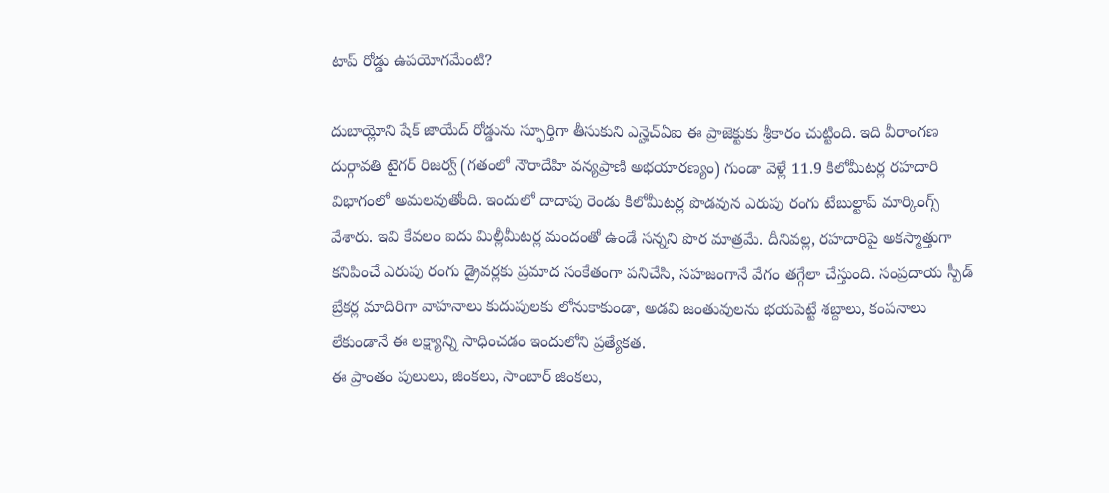టాప్ రోడ్డు ఉపయోగమేంటి?

దుబాయ్లోని షేక్ జాయేద్ రోడ్డును స్ఫూర్తిగా తీసుకుని ఎన్హెచ్ఏఐ ఈ ప్రాజెక్టుకు శ్రీకారం చుట్టింది. ఇది వీరాంగణ దుర్గావతి టైగర్ రిజర్వ్ (గతంలో నౌరాదేహి వన్యప్రాణి అభయారణ్యం) గుండా వెళ్లే 11.9 కిలోమీటర్ల రహదారి విభాగంలో అమలవుతోంది. ఇందులో దాదాపు రెండు కిలోమీటర్ల పొడవున ఎరుపు రంగు టేబుల్టాప్ మార్కింగ్స్ వేశారు. ఇవి కేవలం ఐదు మిల్లీమీటర్ల మందంతో ఉండే సన్నని పొర మాత్రమే. దీనివల్ల, రహదారిపై అకస్మాత్తుగా కనిపించే ఎరుపు రంగు డ్రైవర్లకు ప్రమాద సంకేతంగా పనిచేసి, సహజంగానే వేగం తగ్గేలా చేస్తుంది. సంప్రదాయ స్పీడ్ బ్రేకర్ల మాదిరిగా వాహనాలు కుదుపులకు లోనుకాకుండా, అడవి జంతువులను భయపెట్టే శబ్దాలు, కంపనాలు లేకుండానే ఈ లక్ష్యాన్ని సాధించడం ఇందులోని ప్రత్యేకత.
ఈ ప్రాంతం పులులు, జింకలు, సాంబార్ జింకలు,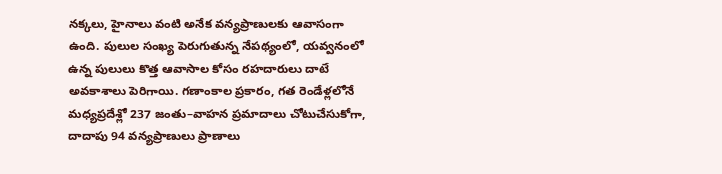నక్కలు, హైనాలు వంటి అనేక వన్యప్రాణులకు ఆవాసంగా ఉంది. పులుల సంఖ్య పెరుగుతున్న నేపథ్యంలో, యవ్వనంలో ఉన్న పులులు కొత్త ఆవాసాల కోసం రహదారులు దాటే అవకాశాలు పెరిగాయి. గణాంకాల ప్రకారం, గత రెండేళ్లలోనే మధ్యప్రదేశ్లో 237 జంతు–వాహన ప్రమాదాలు చోటుచేసుకోగా, దాదాపు 94 వన్యప్రాణులు ప్రాణాలు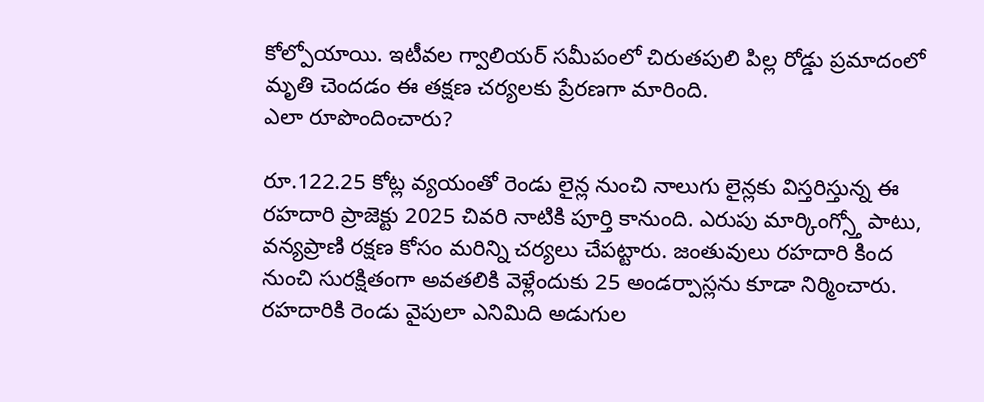కోల్పోయాయి. ఇటీవల గ్వాలియర్ సమీపంలో చిరుతపులి పిల్ల రోడ్డు ప్రమాదంలో మృతి చెందడం ఈ తక్షణ చర్యలకు ప్రేరణగా మారింది.
ఎలా రూపొందించారు?

రూ.122.25 కోట్ల వ్యయంతో రెండు లైన్ల నుంచి నాలుగు లైన్లకు విస్తరిస్తున్న ఈ రహదారి ప్రాజెక్టు 2025 చివరి నాటికి పూర్తి కానుంది. ఎరుపు మార్కింగ్స్తో పాటు, వన్యప్రాణి రక్షణ కోసం మరిన్ని చర్యలు చేపట్టారు. జంతువులు రహదారి కింద నుంచి సురక్షితంగా అవతలికి వెళ్లేందుకు 25 అండర్పాస్లను కూడా నిర్మించారు. రహదారికి రెండు వైపులా ఎనిమిది అడుగుల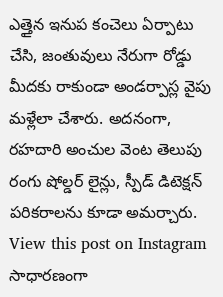ఎత్తైన ఇనుప కంచెలు ఏర్పాటు చేసి, జంతువులు నేరుగా రోడ్డు మీదకు రాకుండా అండర్పాస్ల వైపు మళ్లేలా చేశారు. అదనంగా, రహదారి అంచుల వెంట తెలుపు రంగు షోల్డర్ లైన్లు, స్పీడ్ డిటెక్షన్ పరికరాలను కూడా అమర్చారు.
View this post on Instagram
సాధారణంగా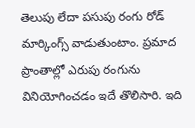తెలుపు లేదా పసుపు రంగు రోడ్ మార్కింగ్స్ వాడుతుంటాం. ప్రమాద ప్రాంతాల్లో ఎరుపు రంగును వినియోగించడం ఇదే తొలిసారి. ఇది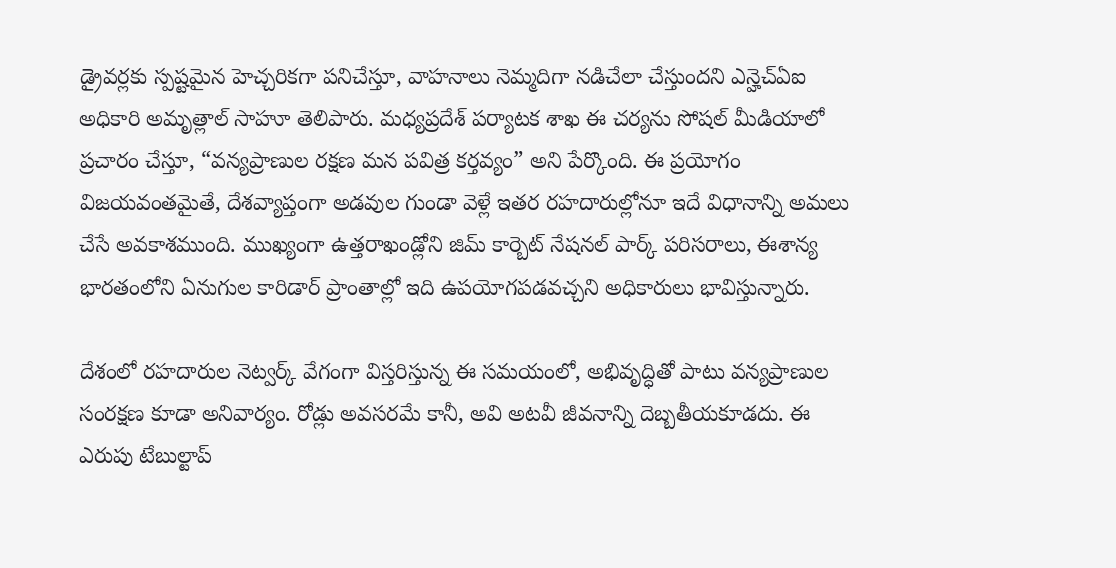డ్రైవర్లకు స్పష్టమైన హెచ్చరికగా పనిచేస్తూ, వాహనాలు నెమ్మదిగా నడిచేలా చేస్తుందని ఎన్హెచ్ఏఐ అధికారి అమృత్లాల్ సాహూ తెలిపారు. మధ్యప్రదేశ్ పర్యాటక శాఖ ఈ చర్యను సోషల్ మీడియాలో ప్రచారం చేస్తూ, “వన్యప్రాణుల రక్షణ మన పవిత్ర కర్తవ్యం” అని పేర్కొంది. ఈ ప్రయోగం విజయవంతమైతే, దేశవ్యాప్తంగా అడవుల గుండా వెళ్లే ఇతర రహదారుల్లోనూ ఇదే విధానాన్ని అమలు చేసే అవకాశముంది. ముఖ్యంగా ఉత్తరాఖండ్లోని జిమ్ కార్బెట్ నేషనల్ పార్క్ పరిసరాలు, ఈశాన్య భారతంలోని ఏనుగుల కారిడార్ ప్రాంతాల్లో ఇది ఉపయోగపడవచ్చని అధికారులు భావిస్తున్నారు.

దేశంలో రహదారుల నెట్వర్క్ వేగంగా విస్తరిస్తున్న ఈ సమయంలో, అభివృద్ధితో పాటు వన్యప్రాణుల సంరక్షణ కూడా అనివార్యం. రోడ్లు అవసరమే కానీ, అవి అటవీ జీవనాన్ని దెబ్బతీయకూడదు. ఈ ఎరుపు టేబుల్టాప్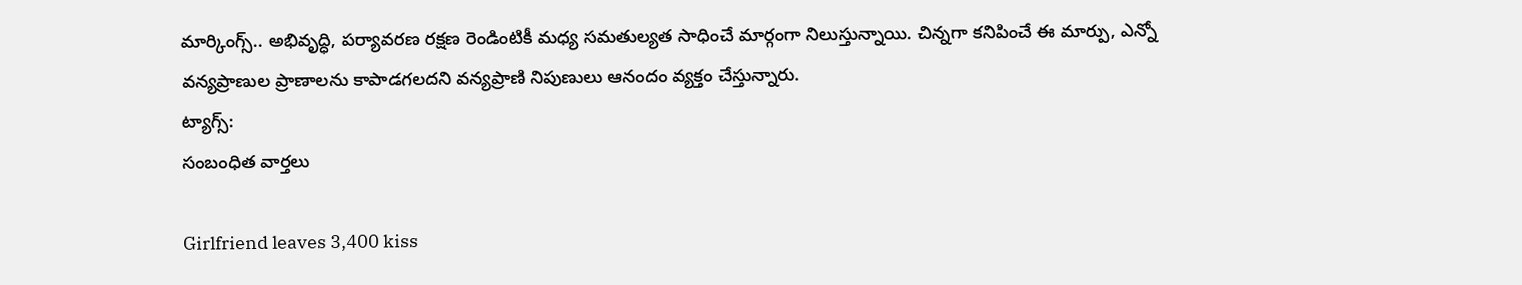మార్కింగ్స్.. అభివృద్ధి, పర్యావరణ రక్షణ రెండింటికీ మధ్య సమతుల్యత సాధించే మార్గంగా నిలుస్తున్నాయి. చిన్నగా కనిపించే ఈ మార్పు, ఎన్నో వన్యప్రాణుల ప్రాణాలను కాపాడగలదని వన్యప్రాణి నిపుణులు ఆనందం వ్యక్తం చేస్తున్నారు.
ట్యాగ్స్:
సంబంధిత వార్తలు

Girlfriend leaves 3,400 kiss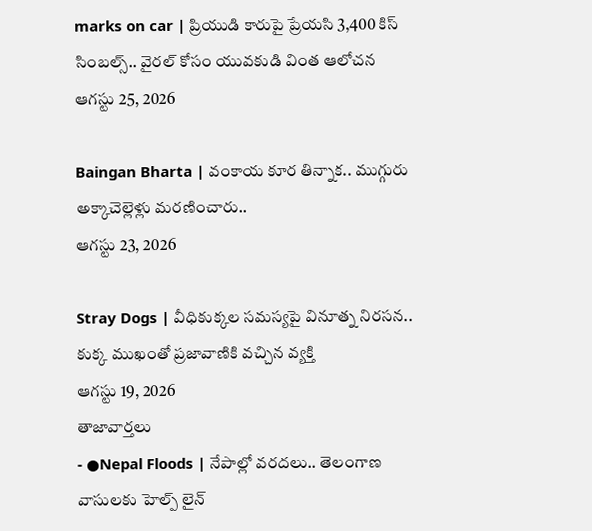marks on car | ప్రియుడి కారుపై ప్రేయసి 3,400 కిస్ సింబల్స్.. వైరల్ కోసం యువకుడి వింత ఆలోచన
ఆగస్టు 25, 2026

Baingan Bharta | వంకాయ కూర తిన్నాక.. ముగ్గురు అక్కాచెల్లెళ్లు మరణించారు..
ఆగస్టు 23, 2026

Stray Dogs | వీధికుక్కల సమస్యపై వినూత్న నిరసన.. కుక్క ముఖంతో ప్రజావాణికి వచ్చిన వ్యక్తి
ఆగస్టు 19, 2026
తాజావార్తలు
- ●Nepal Floods | నేపాల్లో వరదలు.. తెలంగాణ వాసులకు హెల్ప్ లైన్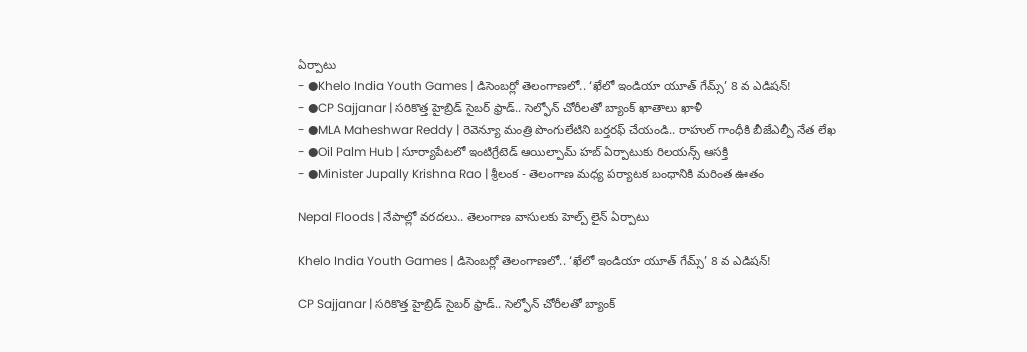ఏర్పాటు
- ●Khelo India Youth Games | డిసెంబర్లో తెలంగాణలో.. ‘ఖేలో ఇండియా యూత్ గేమ్స్’ 8 వ ఎడిషన్!
- ●CP Sajjanar | సరికొత్త హైబ్రిడ్ సైబర్ ఫ్రాడ్.. సెల్ఫోన్ చోరీలతో బ్యాంక్ ఖాతాలు ఖాళీ
- ●MLA Maheshwar Reddy | రెవెన్యూ మంత్రి పొంగులేటిని బర్తరఫ్ చేయండి.. రాహుల్ గాంధీకి బీజేఎల్పీ నేత లేఖ
- ●Oil Palm Hub | సూర్యాపేటలో ఇంటిగ్రేటెడ్ ఆయిల్పామ్ హబ్ ఏర్పాటుకు రిలయన్స్ ఆసక్తి
- ●Minister Jupally Krishna Rao | శ్రీలంక - తెలంగాణ మధ్య పర్యాటక బంధానికి మరింత ఊతం

Nepal Floods | నేపాల్లో వరదలు.. తెలంగాణ వాసులకు హెల్ప్ లైన్ ఏర్పాటు

Khelo India Youth Games | డిసెంబర్లో తెలంగాణలో.. ‘ఖేలో ఇండియా యూత్ గేమ్స్’ 8 వ ఎడిషన్!

CP Sajjanar | సరికొత్త హైబ్రిడ్ సైబర్ ఫ్రాడ్.. సెల్ఫోన్ చోరీలతో బ్యాంక్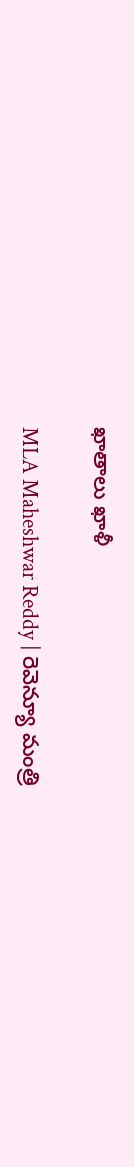ఖాతాలు ఖాళీ

MLA Maheshwar Reddy | రెవెన్యూ మంత్రి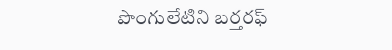పొంగులేటిని బర్తరఫ్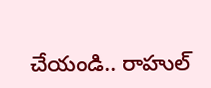చేయండి.. రాహుల్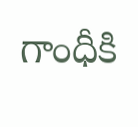గాంధీకి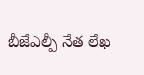బీజేఎల్పీ నేత లేఖ